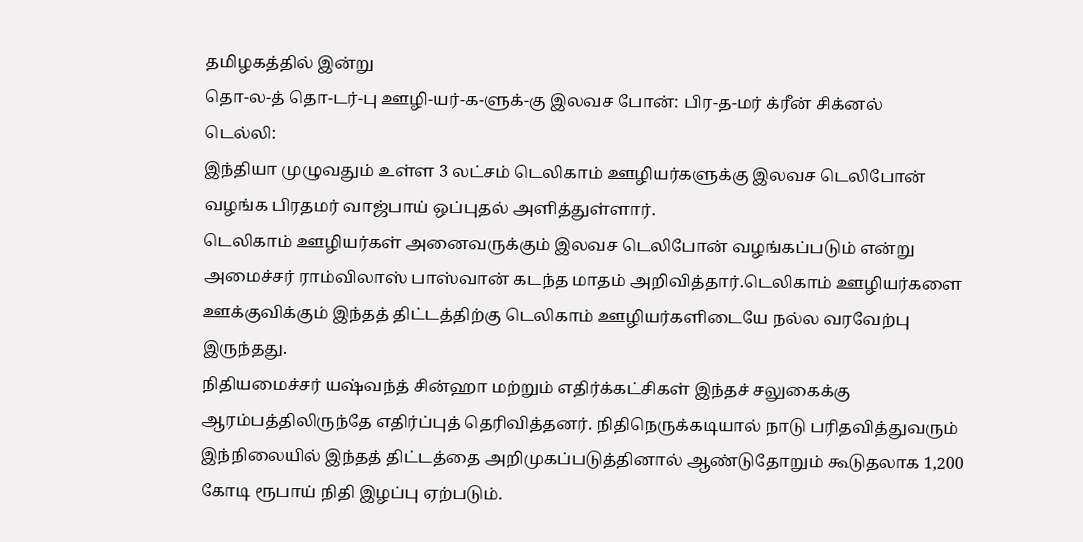தமிழகத்தில் இன்று
தொ-ல-த் தொ-டர்-பு ஊழி-யர்-க-ளுக்-கு இலவச போன்: பிர-த-மர் க்ரீன் சிக்னல்
டெல்லி:
இந்தியா முழுவதும் உள்ள 3 லட்சம் டெலிகாம் ஊழியர்களுக்கு இலவச டெலிபோன் வழங்க பிரதமர் வாஜ்பாய் ஒப்புதல் அளித்துள்ளார்.
டெலிகாம் ஊழியர்கள் அனைவருக்கும் இலவச டெலிபோன் வழங்கப்படும் என்று அமைச்சர் ராம்விலாஸ் பாஸ்வான் கடந்த மாதம் அறிவித்தார்.டெலிகாம் ஊழியர்களை ஊக்குவிக்கும் இந்தத் திட்டத்திற்கு டெலிகாம் ஊழியர்களிடையே நல்ல வரவேற்பு இருந்தது.
நிதியமைச்சர் யஷ்வந்த் சின்ஹா மற்றும் எதிர்க்கட்சிகள் இந்தச் சலுகைக்கு ஆரம்பத்திலிருந்தே எதிர்ப்புத் தெரிவித்தனர். நிதிநெருக்கடியால் நாடு பரிதவித்துவரும் இந்நிலையில் இந்தத் திட்டத்தை அறிமுகப்படுத்தினால் ஆண்டுதோறும் கூடுதலாக 1,200 கோடி ரூபாய் நிதி இழப்பு ஏற்படும்.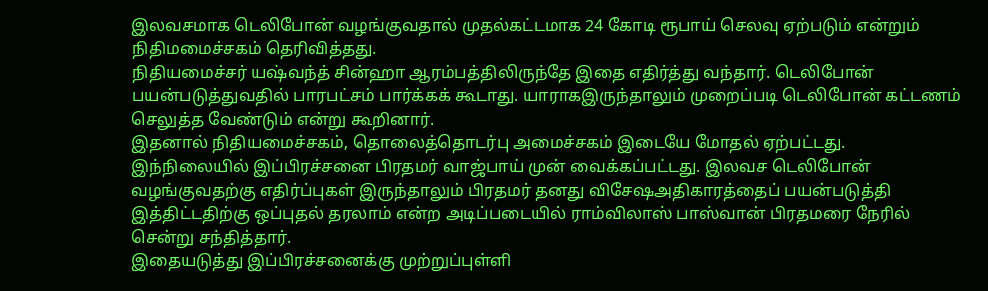இலவசமாக டெலிபோன் வழங்குவதால் முதல்கட்டமாக 24 கோடி ரூபாய் செலவு ஏற்படும் என்றும் நிதிமமைச்சகம் தெரிவித்தது.
நிதியமைச்சர் யஷ்வந்த் சின்ஹா ஆரம்பத்திலிருந்தே இதை எதிர்த்து வந்தார். டெலிபோன் பயன்படுத்துவதில் பாரபட்சம் பார்க்கக் கூடாது. யாராகஇருந்தாலும் முறைப்படி டெலிபோன் கட்டணம் செலுத்த வேண்டும் என்று கூறினார்.
இதனால் நிதியமைச்சகம், தொலைத்தொடர்பு அமைச்சகம் இடையே மோதல் ஏற்பட்டது.
இந்நிலையில் இப்பிரச்சனை பிரதமர் வாஜ்பாய் முன் வைக்கப்பட்டது. இலவச டெலிபோன் வழங்குவதற்கு எதிர்ப்புகள் இருந்தாலும் பிரதமர் தனது விசேஷஅதிகாரத்தைப் பயன்படுத்தி இத்திட்டதிற்கு ஒப்புதல் தரலாம் என்ற அடிப்படையில் ராம்விலாஸ் பாஸ்வான் பிரதமரை நேரில் சென்று சந்தித்தார்.
இதையடுத்து இப்பிரச்சனைக்கு முற்றுப்புள்ளி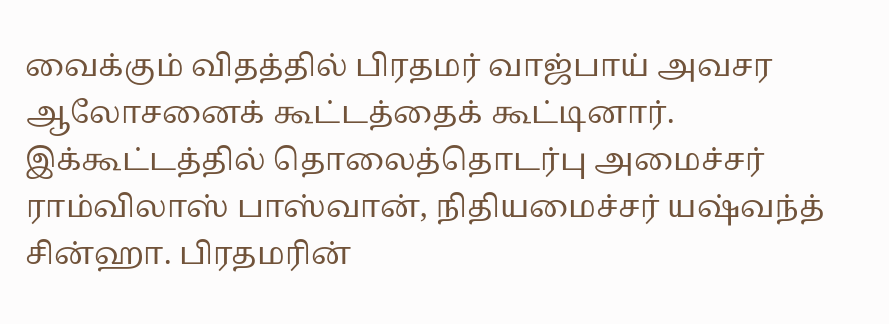வைக்கும் விதத்தில் பிரதமர் வாஜ்பாய் அவசர ஆலோசனைக் கூட்டத்தைக் கூட்டினார்.
இக்கூட்டத்தில் தொலைத்தொடர்பு அமைச்சர் ராம்விலாஸ் பாஸ்வான், நிதியமைச்சர் யஷ்வந்த் சின்ஹா. பிரதமரின்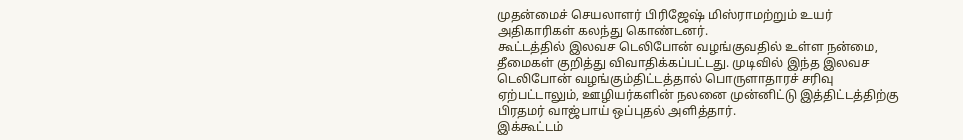முதன்மைச் செயலாளர் பிரிஜேஷ் மிஸ்ராமற்றும் உயர் அதிகாரிகள் கலந்து கொண்டனர்.
கூட்டத்தில் இலவச டெலிபோன் வழங்குவதில் உள்ள நன்மை, தீமைகள் குறித்து விவாதிக்கப்பட்டது. முடிவில் இந்த இலவச டெலிபோன் வழங்கும்திட்டத்தால் பொருளாதாரச் சரிவு ஏற்பட்டாலும், ஊழியர்களின் நலனை முன்னிட்டு இத்திட்டத்திற்கு பிரதமர் வாஜ்பாய் ஒப்புதல் அளித்தார்.
இக்கூட்டம்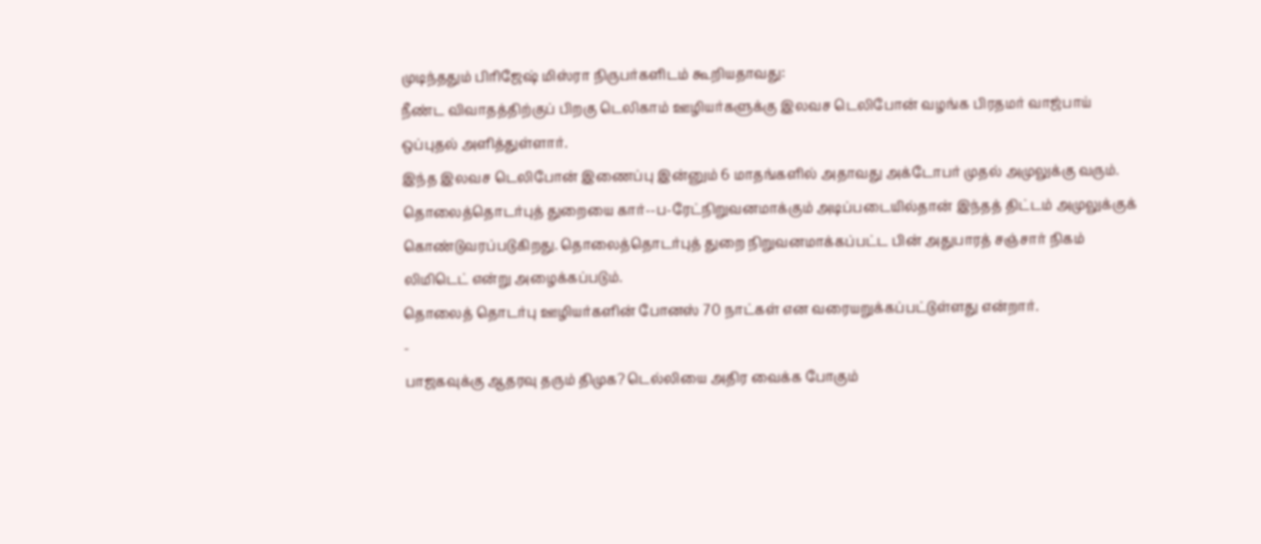முடிந்ததும் பிரிஜேஷ் மிஸ்ரா நிருபர்களிடம் கூறியதாவது:
நீண்ட விவாதத்திற்குப் பிறகு டெலிகாம் ஊழியர்களுக்கு இலவச டெலிபோன் வழங்க பிரதமர் வாஜ்பாய் ஒப்புதல் அளித்துள்ளார்.
இந்த இலவச டெலிபோன் இணைப்பு இன்னும் 6 மாதங்களில் அதாவது அக்டோபர் முதல் அமுலுக்கு வரும். தொலைத்தொடர்புத் துறையை கார்--ப-ரேட்நிறுவனமாக்கும் அடிப்படையில்தான் இந்தத் திட்டம் அமுலுக்குக் கொண்டுவரப்படுகிறது. தொலைத்தொடர்புத் துறை நிறுவனமாக்கப்பட்ட பின் அதுபாரத் சஞ்சார் நிகம் லிமிடெட் என்று அழைக்கப்படும்.
தொலைத் தொடர்பு ஊழியர்களின் போனஸ் 70 நாட்கள் என வரையறுக்கப்பட்டுள்ளது என்றார்.
-
பாஜகவுக்கு ஆதரவு தரும் திமுக? டெல்லியை அதிர வைக்க போகும்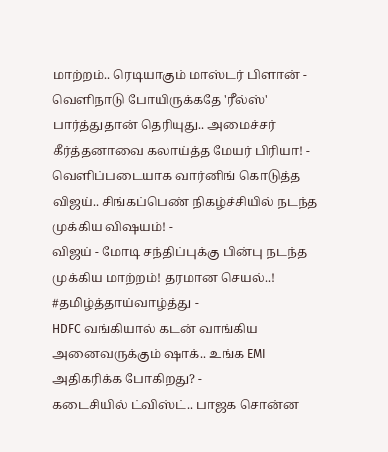மாற்றம்.. ரெடியாகும் மாஸ்டர் பிளான் -
வெளிநாடு போயிருக்கதே 'ரீல்ஸ்' பார்த்துதான் தெரியுது.. அமைச்சர் கீர்த்தனாவை கலாய்த்த மேயர் பிரியா! -
வெளிப்படையாக வார்னிங் கொடுத்த விஜய்.. சிங்கப்பெண் நிகழ்ச்சியில் நடந்த முக்கிய விஷயம்! -
விஜய் - மோடி சந்திப்புக்கு பின்பு நடந்த முக்கிய மாற்றம்! தரமான செயல்..! #தமிழ்த்தாய்வாழ்த்து -
HDFC வங்கியால் கடன் வாங்கிய அனைவருக்கும் ஷாக்.. உங்க EMI அதிகரிக்க போகிறது? -
கடைசியில் ட்விஸ்ட்.. பாஜக சொன்ன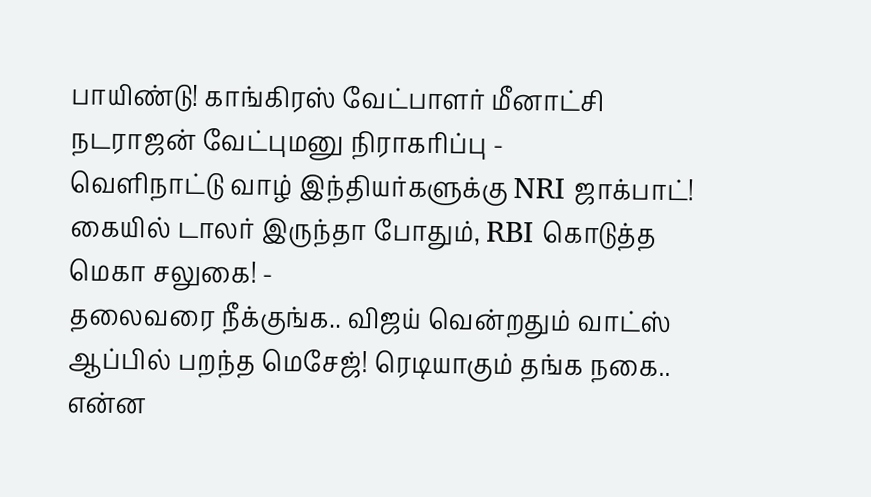பாயிண்டு! காங்கிரஸ் வேட்பாளர் மீனாட்சி நடராஜன் வேட்புமனு நிராகரிப்பு -
வெளிநாட்டு வாழ் இந்தியர்களுக்கு NRI ஜாக்பாட்! கையில் டாலர் இருந்தா போதும், RBI கொடுத்த மெகா சலுகை! -
தலைவரை நீக்குங்க.. விஜய் வென்றதும் வாட்ஸ் ஆப்பில் பறந்த மெசேஜ்! ரெடியாகும் தங்க நகை.. என்ன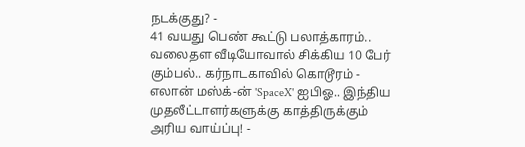நடக்குது? -
41 வயது பெண் கூட்டு பலாத்காரம்.. வலைதள வீடியோவால் சிக்கிய 10 பேர் கும்பல்.. கர்நாடகாவில் கொடூரம் -
எலான் மஸ்க்-ன் 'SpaceX' ஐபிஓ.. இந்திய முதலீட்டாளர்களுக்கு காத்திருக்கும் அரிய வாய்ப்பு! -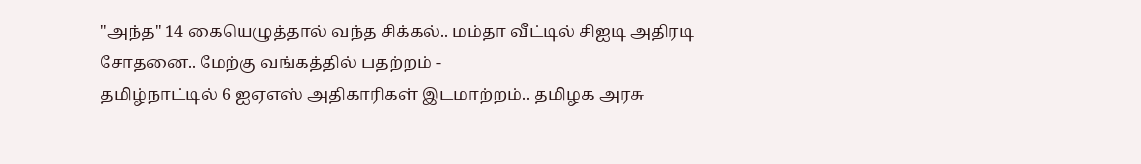"அந்த" 14 கையெழுத்தால் வந்த சிக்கல்.. மம்தா வீட்டில் சிஐடி அதிரடி சோதனை.. மேற்கு வங்கத்தில் பதற்றம் -
தமிழ்நாட்டில் 6 ஐஏஎஸ் அதிகாரிகள் இடமாற்றம்.. தமிழக அரசு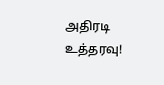அதிரடி உத்தரவு!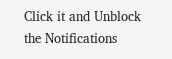Click it and Unblock the Notifications